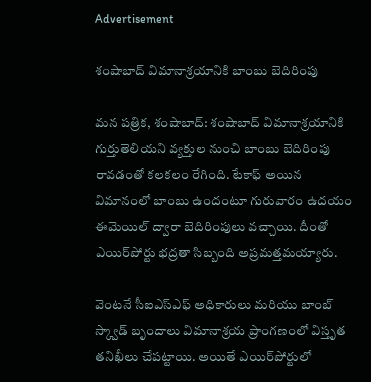Advertisement

శంషాబాద్ విమానాశ్రయానికి బాంబు బెదిరింపు

మన పత్రిక, శంషాబాద్: శంషాబాద్ విమానాశ్రయానికి గుర్తుతెలియని వ్యక్తుల నుంచి బాంబు బెదిరింపు రావడంతో కలకలం రేగింది. టేకాఫ్ అయిన విమానంలో బాంబు ఉందంటూ గురువారం ఉదయం ఈమెయిల్ ద్వారా బెదిరింపులు వచ్చాయి. దీంతో ఎయిర్‌పోర్టు భద్రతా సిబ్బంది అప్రమత్తమయ్యారు.

వెంటనే సీఐఎస్ఎఫ్ అధికారులు మరియు బాంబ్ స్క్వాడ్ బృందాలు విమానాశ్రయ ప్రాంగణంలో విస్తృత తనిఖీలు చేపట్టాయి. అయితే ఎయిర్‌పోర్టులో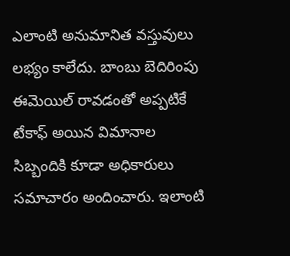ఎలాంటి అనుమానిత వస్తువులు లభ్యం కాలేదు. బాంబు బెదిరింపు ఈమెయిల్ రావడంతో అప్పటికే టేకాఫ్ అయిన విమానాల సిబ్బందికి కూడా అధికారులు సమాచారం అందించారు. ఇలాంటి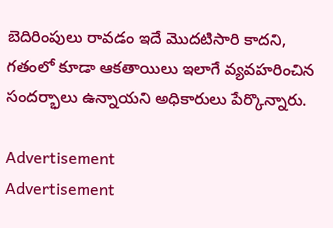బెదిరింపులు రావడం ఇదే మొదటిసారి కాదని, గతంలో కూడా ఆకతాయిలు ఇలాగే వ్యవహరించిన సందర్భాలు ఉన్నాయని అధికారులు పేర్కొన్నారు.

Advertisement
Advertisement